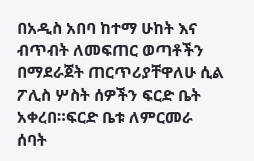በአዲስ አበባ ከተማ ሁከት እና ብጥብት ለመፍጠር ወጣቶችን በማደራጀት ጠርጥሪያቸዋለሁ ሲል ፖሊስ ሦስት ሰዎችን ፍርድ ቤት አቀረበ።ፍርድ ቤቱ ለምርመራ ሰባት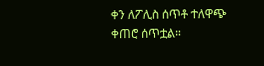ቀን ለፖሊስ ሰጥቶ ተለዋጭ ቀጠሮ ሰጥቷል።